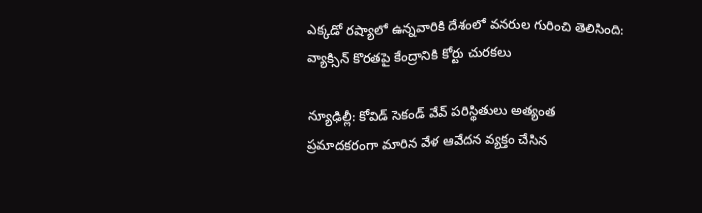ఎక్కడో రష్యాలో ఉన్నవారికి దేశంలో వనరుల గురించి తెలిసింది: వ్యాక్సిన్‌ కొరతపై కేంద్రానికి కోర్టు చురకలు

న్యూఢిల్లీ: కోవిడ్ సెకండ్ వేవ్ పరిస్థితులు అత్యంత ప్రమాదకరంగా మారిన వేళ ఆవేదన వ్యక్తం చేసిన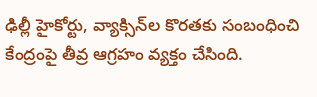ఢిల్లీ హైకోర్టు, వ్యాక్సిన్‌ల కొరతకు సంబంధించి కేంద్రంపై తీవ్ర ఆగ్రహం వ్యక్తం చేసింది.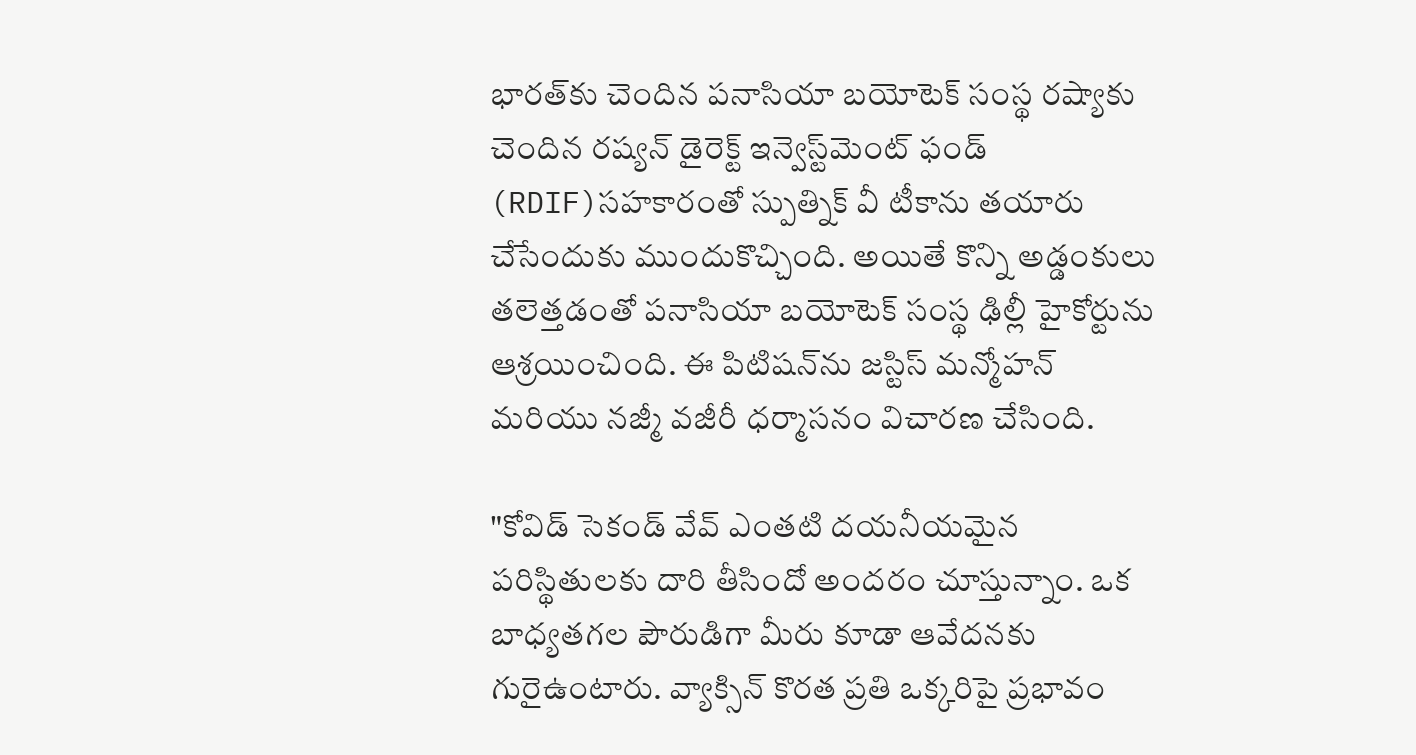భారత్‌కు చెందిన పనాసియా బయోటెక్ సంస్థ రష్యాకు చెందిన రష్యన్ డైరెక్ట్ ఇన్వెస్ట్‌మెంట్ ఫండ్‌ (RDIF)సహకారంతో స్పుత్నిక్ వీ టీకాను తయారు చేసేందుకు ముందుకొచ్చింది. అయితే కొన్ని అడ్డంకులు తలెత్తడంతో పనాసియా బయోటెక్ సంస్థ ఢిల్లీ హైకోర్టును ఆశ్రయించింది. ఈ పిటిషన్‌ను జస్టిస్ మన్మోహన్ మరియు నజ్మీ వజీరీ ధర్మాసనం విచారణ చేసింది.

"కోవిడ్ సెకండ్ వేవ్ ఎంతటి దయనీయమైన పరిస్థితులకు దారి తీసిందో అందరం చూస్తున్నాం. ఒక బాధ్యతగల పౌరుడిగా మీరు కూడా ఆవేదనకు గురైఉంటారు. వ్యాక్సిన్ కొరత ప్రతి ఒక్కరిపై ప్రభావం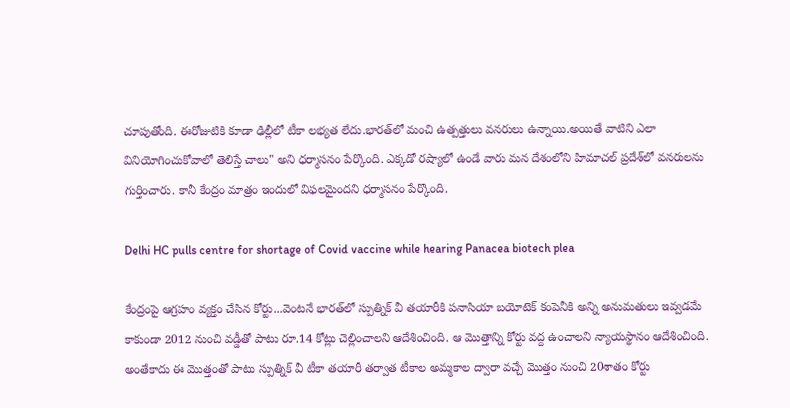చూపుతోంది. ఈరోజుటికి కూడా ఢిల్లీలో టీకా లభ్యత లేదు.భారత్‌లో మంచి ఉత్పత్తులు వనరులు ఉన్నాయి.అయితే వాటిని ఎలా వినియోగించుకోవాలో తెలిస్తే చాలు" అని ధర్మాసనం పేర్కొంది. ఎక్కడో రష్యాలో ఉండే వారు మన దేశంలోని హిమాచల్ ప్రదేశ్‌లో వనరులను గుర్తించారు. కానీ కేంద్రం మాత్రం ఇందులో విఫలమైందని ధర్మాసనం పేర్కొంది.

Delhi HC pulls centre for shortage of Covid vaccine while hearing Panacea biotech plea

కేంద్రంపై ఆగ్రహం వ్యక్తం చేసిన కోర్టు...వెంటనే భారత్‌లో స్పుత్నిక్ వీ తయారీకి పనాసియా బయోటెక్‌ కంపెనీకి అన్ని అనుమతులు ఇవ్వడమే కాకుండా 2012 నుంచి వడ్డీతో పాటు రూ.14 కోట్లు చెల్లించాలని ఆదేశించింది. ఆ మొత్తాన్ని కోర్టు వద్ద ఉంచాలని న్యాయస్థానం ఆదేశించింది. అంతేకాదు ఈ మొత్తంతో పాటు స్పుత్నిక్ వీ టీకా తయారీ తర్వాత టీకాల అమ్మకాల ద్వారా వచ్చే మొత్తం నుంచి 20శాతం కోర్టు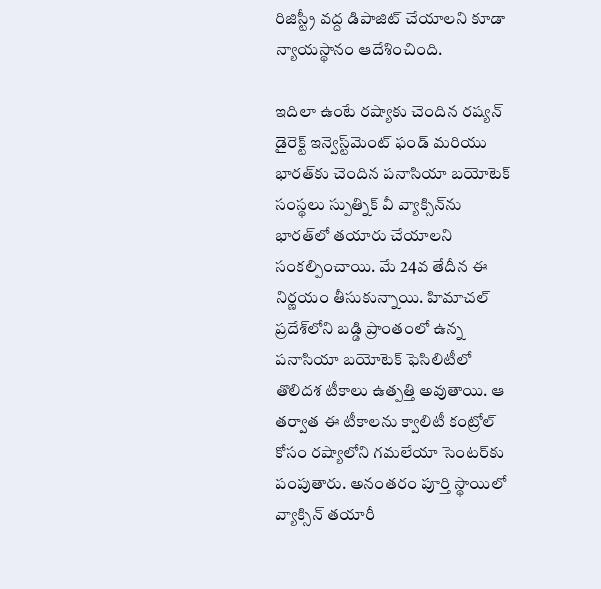రిజిస్ట్రీ వద్ద డిపాజిట్ చేయాలని కూడా న్యాయస్థానం ఆదేశించింది.

ఇదిలా ఉంటే రష్యాకు చెందిన రష్యన్ డైరెక్ట్ ఇన్వెస్ట్‌మెంట్ ఫండ్‌ మరియు భారత్‌కు చెందిన పనాసియా బయోటెక్ సంస్థలు స్పుత్నిక్ వీ వ్యాక్సిన్‌ను భారత్‌లో తయారు చేయాలని సంకల్పించాయి. మే 24వ తేదీన ఈ నిర్ణయం తీసుకున్నాయి. హిమాచల్ ప్రదేశ్‌లోని బడ్డి ప్రాంతంలో ఉన్న పనాసియా బయోటెక్ ఫెసిలిటీలో తొలిదశ టీకాలు ఉత్పత్తి అవుతాయి. ఆ తర్వాత ఈ టీకాలను క్వాలిటీ కంట్రోల్ కోసం రష్యాలోని గమలేయా సెంటర్‌కు పంపుతారు. అనంతరం పూర్తి స్థాయిలో వ్యాక్సిన్‌ తయారీ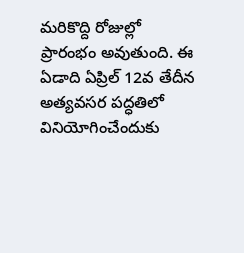మరికొద్ది రోజుల్లో ప్రారంభం అవుతుంది. ఈ ఏడాది ఏప్రిల్ 12వ తేదీన అత్యవసర పద్ధతిలో వినియోగించేందుకు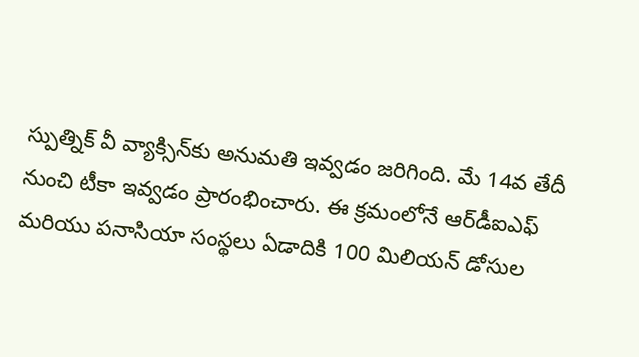స్పుత్నిక్ వీ వ్యాక్సిన్‌కు అనుమతి ఇవ్వడం జరిగింది. మే 14వ తేదీ నుంచి టీకా ఇవ్వడం ప్రారంభించారు. ఈ క్రమంలోనే ఆర్‌డీఐఎఫ్ మరియు పనాసియా సంస్థలు ఏడాదికి 100 మిలియన్ డోసుల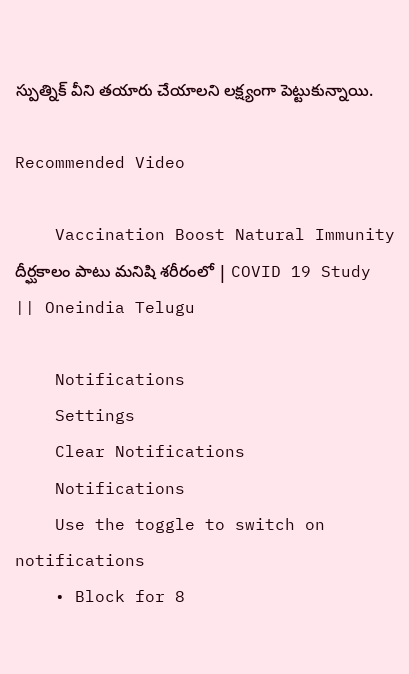స్పుత్నిక్ వీని తయారు చేయాలని లక్ష్యంగా పెట్టుకున్నాయి.

Recommended Video

    Vaccination Boost Natural Immunity దీర్ఘకాలం పాటు మనిషి శరీరంలో | COVID 19 Study || Oneindia Telugu

    Notifications
    Settings
    Clear Notifications
    Notifications
    Use the toggle to switch on notifications
    • Block for 8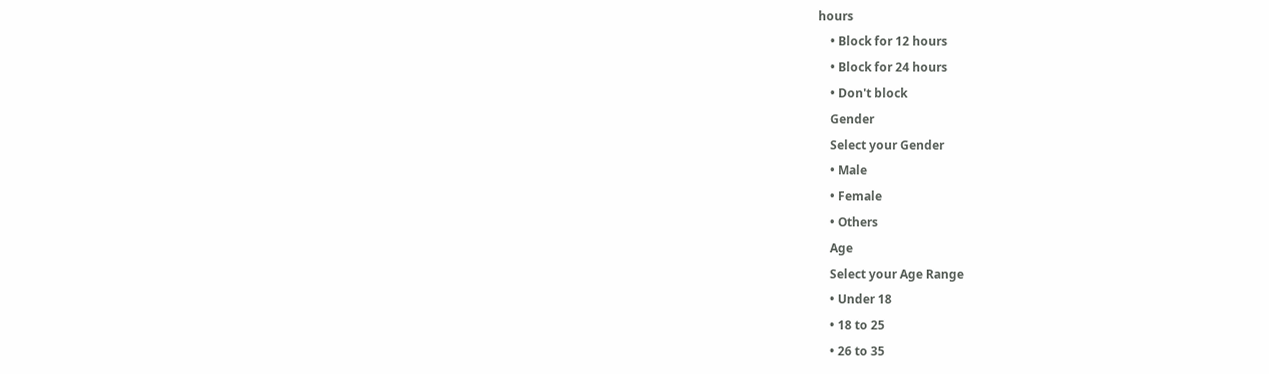hours
    • Block for 12 hours
    • Block for 24 hours
    • Don't block
    Gender
    Select your Gender
    • Male
    • Female
    • Others
    Age
    Select your Age Range
    • Under 18
    • 18 to 25
    • 26 to 35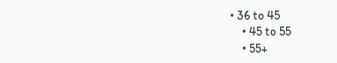• 36 to 45
    • 45 to 55
    • 55+